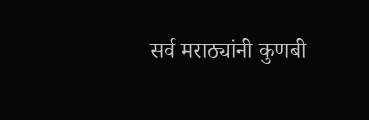सर्व मराठ्यांनी कुणबी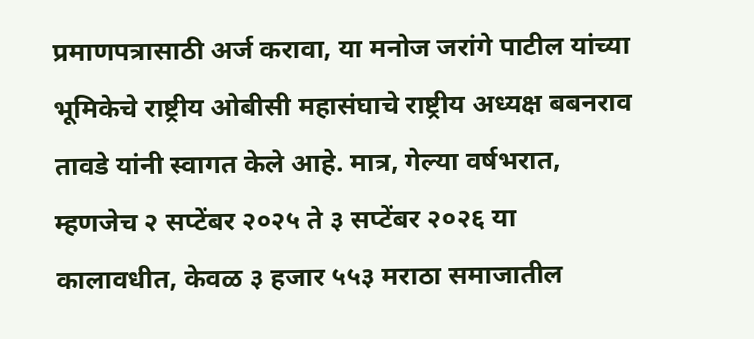प्रमाणपत्रासाठी अर्ज करावा, या मनोज जरांगे पाटील यांच्या भूमिकेचे राष्ट्रीय ओबीसी महासंघाचे राष्ट्रीय अध्यक्ष बबनराव तावडे यांनी स्वागत केले आहे. मात्र, गेल्या वर्षभरात, म्हणजेच २ सप्टेंबर २०२५ ते ३ सप्टेंबर २०२६ या कालावधीत, केवळ ३ हजार ५५३ मराठा समाजातील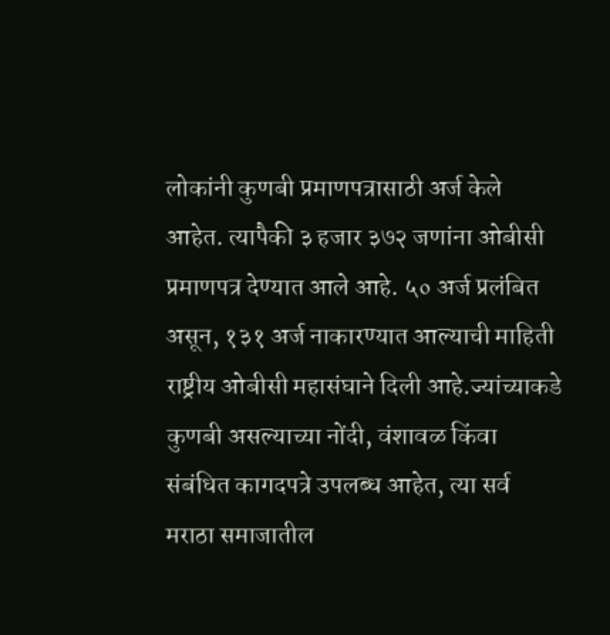लोकांनी कुणबी प्रमाणपत्रासाठी अर्ज केले आहेत. त्यापैकी ३ हजार ३७२ जणांना ओबीसी प्रमाणपत्र देण्यात आले आहे. ५० अर्ज प्रलंबित असून, १३१ अर्ज नाकारण्यात आल्याची माहिती राष्ट्रीय ओबीसी महासंघाने दिली आहे.ज्यांच्याकडे कुणबी असल्याच्या नोंदी, वंशावळ किंवा संबंधित कागदपत्रे उपलब्ध आहेत, त्या सर्व मराठा समाजातील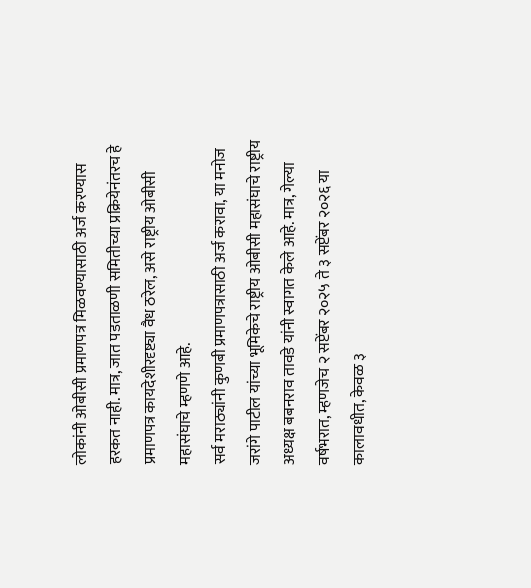लोकांनी ओबीसी प्रमाणपत्र मिळवण्यासाठी अर्ज करण्यास हरकत नाही. मात्र, जात पडताळणी समितीच्या प्रक्रियेनंतरच हे प्रमाणपत्र कायदेशीरदृष्ट्या वैध ठरेल, असे राष्ट्रीय ओबीसी महासंघाचे म्हणणे आहे.
सर्व मराठ्यांनी कुणबी प्रमाणपत्रासाठी अर्ज करावा, या मनोज जरांगे पाटील यांच्या भूमिकेचे राष्ट्रीय ओबीसी महासंघाचे राष्ट्रीय अध्यक्ष बबनराव तावडे यांनी स्वागत केले आहे. मात्र, गेल्या वर्षभरात, म्हणजेच २ सप्टेंबर २०२५ ते ३ सप्टेंबर २०२६ या कालावधीत, केवळ ३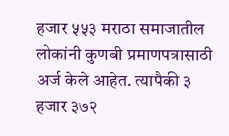हजार ५५३ मराठा समाजातील लोकांनी कुणबी प्रमाणपत्रासाठी अर्ज केले आहेत. त्यापैकी ३ हजार ३७२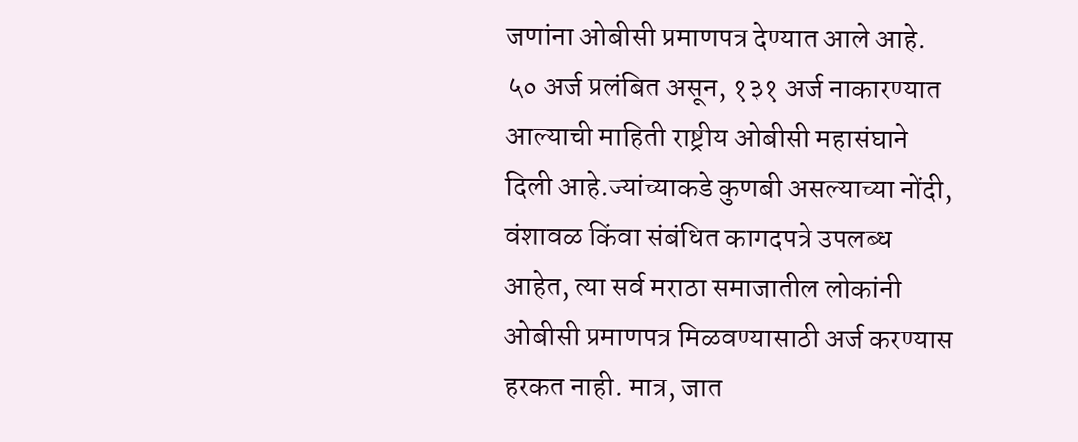जणांना ओबीसी प्रमाणपत्र देण्यात आले आहे. ५० अर्ज प्रलंबित असून, १३१ अर्ज नाकारण्यात आल्याची माहिती राष्ट्रीय ओबीसी महासंघाने दिली आहे.ज्यांच्याकडे कुणबी असल्याच्या नोंदी, वंशावळ किंवा संबंधित कागदपत्रे उपलब्ध आहेत, त्या सर्व मराठा समाजातील लोकांनी ओबीसी प्रमाणपत्र मिळवण्यासाठी अर्ज करण्यास हरकत नाही. मात्र, जात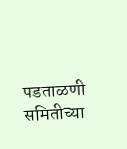पडताळणी समितीच्या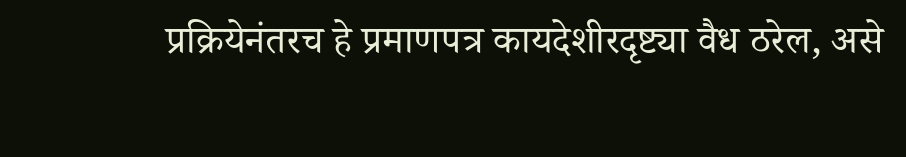प्रक्रियेनंतरच हे प्रमाणपत्र कायदेशीरदृष्ट्या वैध ठरेल, असे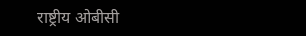राष्ट्रीय ओबीसी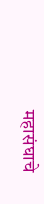महासंघाचे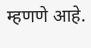म्हणणे आहे.